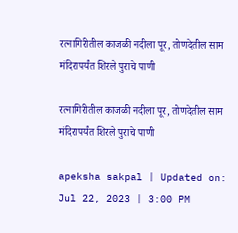रत्नागिरीतील काजळी नदीला पूर, तोणदेतील साम मंदिरापर्यंत शिरले पुराचे पाणी

रत्नागिरीतील काजळी नदीला पूर, तोणदेतील साम मंदिरापर्यंत शिरले पुराचे पाणी

apeksha sakpal | Updated on: Jul 22, 2023 | 3:00 PM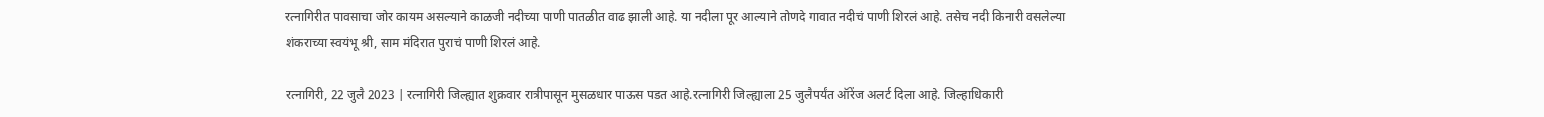रत्नागिरीत पावसाचा जोर कायम असल्याने काळजी नदीच्या पाणी पातळीत वाढ झाली आहे. या नदीला पूर आल्याने तोणदे गावात नदीचं पाणी शिरलं आहे. तसेच नदी किनारी वसलेल्या शंकराच्या स्वयंभू श्री, साम मंदिरात पुराचं पाणी शिरलं आहे.

रत्नागिरी, 22 जुलै 2023 | रत्नागिरी जिल्ह्यात शुक्रवार रात्रीपासून मुसळधार पाऊस पडत आहे.रत्नागिरी जिल्ह्याला 25 जुलैपर्यंत ऑरेंज अलर्ट दिला आहे. जिल्हाधिकारी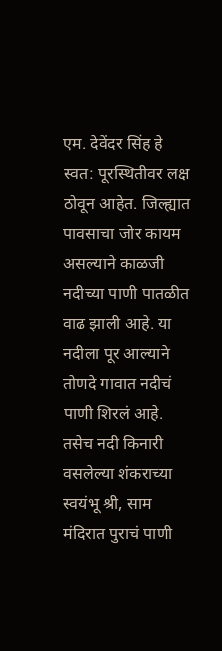एम. देवेंदर सिंह हे स्वत: पूरस्थितीवर लक्ष ठोवून आहेत. जिल्ह्यात पावसाचा जोर कायम असल्याने काळजी नदीच्या पाणी पातळीत वाढ झाली आहे. या नदीला पूर आल्याने तोणदे गावात नदीचं पाणी शिरलं आहे. तसेच नदी किनारी वसलेल्या शंकराच्या स्वयंभू श्री, साम मंदिरात पुराचं पाणी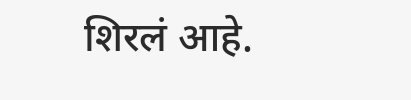शिरलं आहे.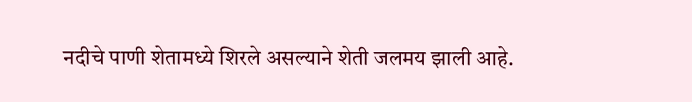नदीचे पाणी शेतामध्ये शिरले असल्याने शेती जलमय झाली आहे.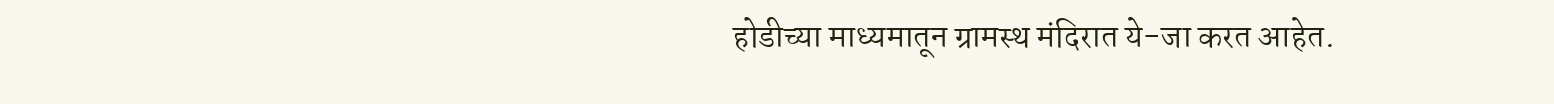होडीच्या माध्यमातून ग्रामस्थ मंदिरात ये-जा करत आहेत.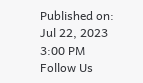Published on: Jul 22, 2023 3:00 PM
Follow Us